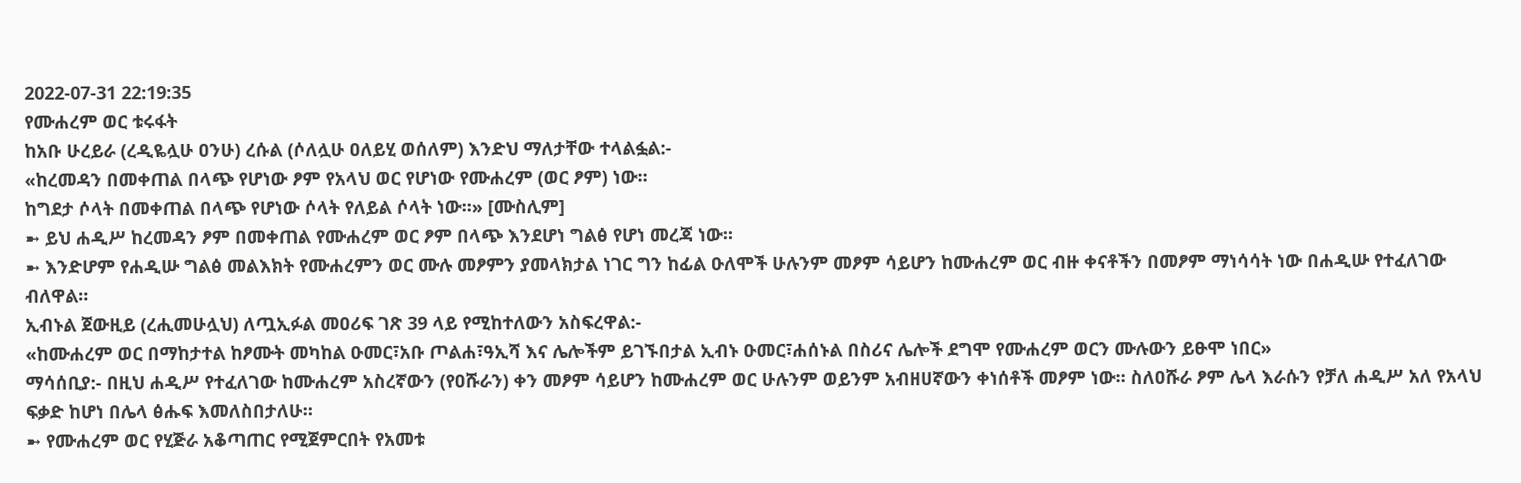2022-07-31 22:19:35
የሙሐረም ወር ቱሩፋት
ከአቡ ሁረይራ (ረዲዬሏሁ ዐንሁ) ረሱል (ሶለሏሁ ዐለይሂ ወሰለም) እንድህ ማለታቸው ተላልፏል:-
«ከረመዳን በመቀጠል በላጭ የሆነው ፆም የአላህ ወር የሆነው የሙሐረም (ወር ፆም) ነው።
ከግደታ ሶላት በመቀጠል በላጭ የሆነው ሶላት የለይል ሶላት ነው።» [ሙስሊም]
➼ ይህ ሐዲሥ ከረመዳን ፆም በመቀጠል የሙሐረም ወር ፆም በላጭ እንደሆነ ግልፅ የሆነ መረጃ ነው።
➼ እንድሆም የሐዲሡ ግልፅ መልእክት የሙሐረምን ወር ሙሉ መፆምን ያመላክታል ነገር ግን ከፊል ዑለሞች ሁሉንም መፆም ሳይሆን ከሙሐረም ወር ብዙ ቀናቶችን በመፆም ማነሳሳት ነው በሐዲሡ የተፈለገው ብለዋል።
ኢብኑል ጀውዚይ (ረሒመሁሏህ) ለጧኢፉል መዐሪፍ ገጽ 39 ላይ የሚከተለውን አስፍረዋል:-
«ከሙሐረም ወር በማከታተል ከፆሙት መካከል ዑመር፣አቡ ጦልሐ፣ዓኢሻ እና ሌሎችም ይገኙበታል ኢብኑ ዑመር፣ሐሰኑል በስሪና ሌሎች ደግሞ የሙሐረም ወርን ሙሉውን ይፁሞ ነበር»
ማሳሰቢያ:- በዚህ ሐዲሥ የተፈለገው ከሙሐረም አስረኛውን (የዐሹራን) ቀን መፆም ሳይሆን ከሙሐረም ወር ሁሉንም ወይንም አብዘሀኛውን ቀነሰቶች መፆም ነው። ስለዐሹራ ፆም ሌላ እራሱን የቻለ ሐዲሥ አለ የአላህ ፍቃድ ከሆነ በሌላ ፅሑፍ እመለስበታለሁ።
➼ የሙሐረም ወር የሂጅራ አቆጣጠር የሚጀምርበት የአመቱ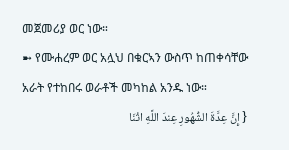መጀመሪያ ወር ነው።
➼ የሙሐረም ወር አሏህ በቁርኣን ውስጥ ከጠቀሳቸው አራት የተከበሩ ወራቶች መካከል አንዱ ነው።
{ إِنَّ عِدَّةَ الشُّهُورِ عِندَ اللَّهِ اثْنَا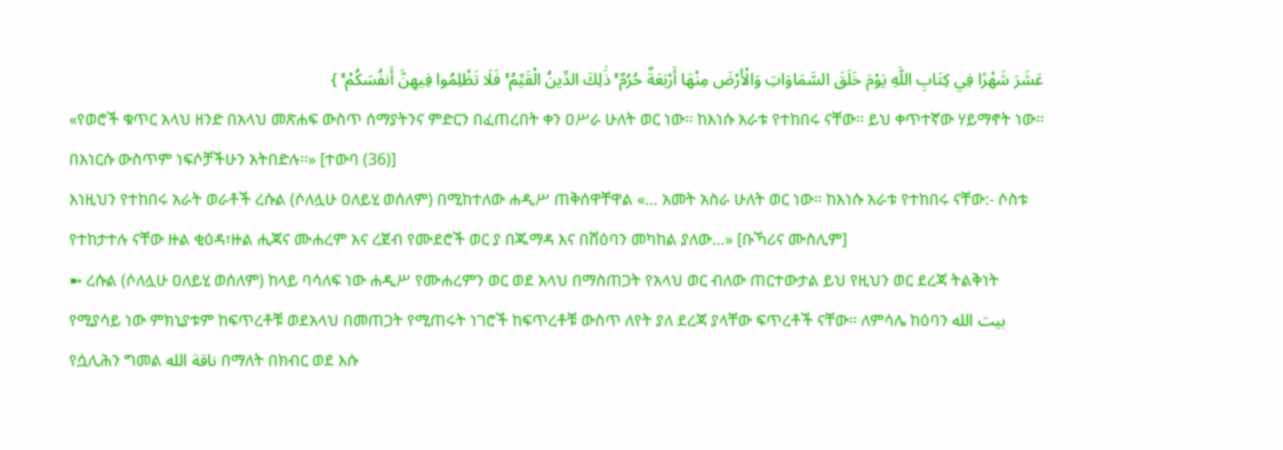عَشَرَ شَهْرًا فِي كِتَابِ اللَّهِ يَوْمَ خَلَقَ السَّمَاوَاتِ وَالْأَرْضَ مِنْهَا أَرْبَعَةٌ حُرُمٌ ۚ ذَٰلِكَ الدِّينُ الْقَيِّمُ ۚ فَلَا تَظْلِمُوا فِيهِنَّ أَنفُسَكُمْ ۚ }
«የወሮች ቁጥር አላህ ዘንድ በአላህ መጽሐፍ ውስጥ ሰማያትንና ምድርን በፈጠረበት ቀን ዐሥራ ሁለት ወር ነው፡፡ ከእነሱ አራቱ የተከበሩ ናቸው፡፡ ይህ ቀጥተኛው ሃይማኖት ነው፡፡ በእነርሱ ውስጥም ነፍሶቻችሁን አትበድሉ፡፡» [ተውባ (36)]
እነዚህን የተከበሩ አራት ወራቶች ረሱል (ሶለሏሁ ዐለይሂ ወሰለም) በሚከተለው ሐዲሥ ጠቅሰዋቸዋል «… አመት አስራ ሁለት ወር ነው። ከእነሱ አራቱ የተከበሩ ናቸው:- ሶስቱ የተከታተሉ ናቸው ዙል ቂዕዳ፣ዙል ሒጃና ሙሐረም እና ረጀብ የሙደሮች ወር ያ በጁማዳ እና በሸዕባን መካከል ያለው…» [ቡኻሪና ሙስሊም]
➼ ረሱል (ሶለሏሁ ዐለይሂ ወሰለም) ከላይ ባሳለፍ ነው ሐዲሥ የሙሐረምን ወር ወደ አላህ በማስጠጋት የአላህ ወር ብለው ጠርተውታል ይህ የዚህን ወር ደረጃ ትልቅነት የሚያሳይ ነው ምክኒያቱም ከፍጥረቶቹ ወደአላህ በመጠጋት የሚጠሩት ነገሮች ከፍጥረቶቹ ውስጥ ለየት ያለ ደረጃ ያላቸው ፍጥረቶች ናቸው። ለምሳሌ ከዕባን بيت الله የሷሊሕን ግመል ناقة الله በማለት በክብር ወደ እሱ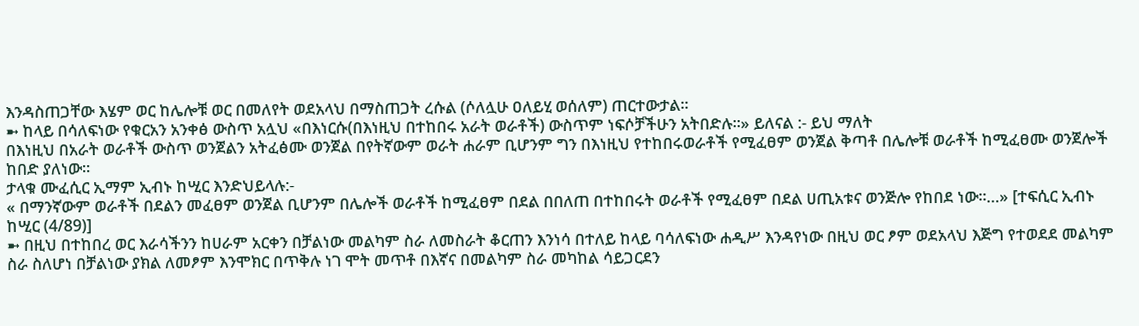እንዳስጠጋቸው እሄም ወር ከሌሎቹ ወር በመለየት ወደአላህ በማስጠጋት ረሱል (ሶለሏሁ ዐለይሂ ወሰለም) ጠርተውታል።
➼ ከላይ በሳለፍነው የቁርአን አንቀፅ ውስጥ አሏህ «በእነርሱ(በእነዚህ በተከበሩ አራት ወራቶች) ውስጥም ነፍሶቻችሁን አትበድሉ፡፡» ይለናል :- ይህ ማለት
በእነዚህ በአራት ወራቶች ውስጥ ወንጀልን አትፈፅሙ ወንጀል በየትኛውም ወራት ሐራም ቢሆንም ግን በእነዚህ የተከበሩወራቶች የሚፈፀም ወንጀል ቅጣቶ በሌሎቹ ወራቶች ከሚፈፀሙ ወንጀሎች ከበድ ያለነው።
ታላቁ ሙፈሲር ኢማም ኢብኑ ከሢር እንድህይላሉ:-
« በማንኛውም ወራቶች በደልን መፈፀም ወንጀል ቢሆንም በሌሎች ወራቶች ከሚፈፀም በደል በበለጠ በተከበሩት ወራቶች የሚፈፀም በደል ሀጢአቱና ወንጅሎ የከበደ ነው።…» [ተፍሲር ኢብኑ ከሢር (4/89)]
➼ በዚህ በተከበረ ወር እራሳችንን ከሀራም አርቀን በቻልነው መልካም ስራ ለመስራት ቆርጠን እንነሳ በተለይ ከላይ ባሳለፍነው ሐዲሥ እንዳየነው በዚህ ወር ፆም ወደአላህ እጅግ የተወደደ መልካም ስራ ስለሆነ በቻልነው ያክል ለመፆም እንሞክር በጥቅሉ ነገ ሞት መጥቶ በእኛና በመልካም ስራ መካከል ሳይጋርደን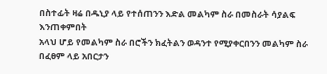በስተፊት ዛሬ በዱኒያ ላይ የተሰጠንን እድል መልካም ስራ በመስራት ሳያልፍ እንጠቀምበት
አላህ ሆይ የመልካም ስራ በሮችን ክፈትልን ወዳንተ የሚያቀርበንን መልካም ስራ በፈፀም ላይ አበርታን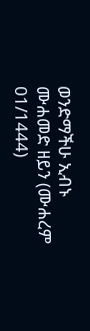ወንድማችሁ ኢብኑ ሙሐመድ ዘይን (ሙሐረም 01/1444)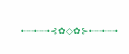•┈┈•┈┈•⊰✿◇✿⊱•┈┈•┈┈•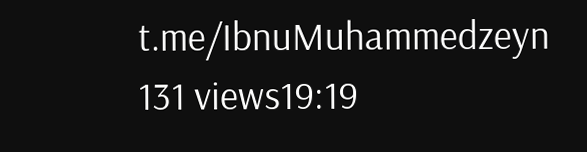t.me/IbnuMuhammedzeyn
131 views19:19